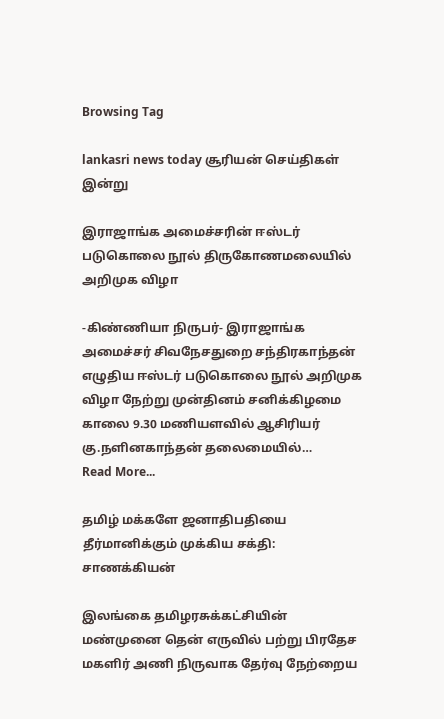Browsing Tag

lankasri news today சூரியன் செய்திகள் இன்று

இராஜாங்க அமைச்சரின் ஈஸ்டர் படுகொலை நூல் திருகோணமலையில் அறிமுக விழா

-கிண்ணியா நிருபர்- இராஜாங்க அமைச்சர் சிவநேசதுறை சந்திரகாந்தன் எழுதிய ஈஸ்டர் படுகொலை நூல் அறிமுக விழா நேற்று முன்தினம் சனிக்கிழமை காலை 9.30 மணியளவில் ஆசிரியர் கு.நளினகாந்தன் தலைமையில்…
Read More...

தமிழ் மக்களே ஜனாதிபதியை தீர்மானிக்கும் முக்கிய சக்தி: சாணக்கியன்

இலங்கை தமிழரசுக்கட்சியின் மண்முனை தென் எருவில் பற்று பிரதேச மகளிர் அணி நிருவாக தேர்வு நேற்றைய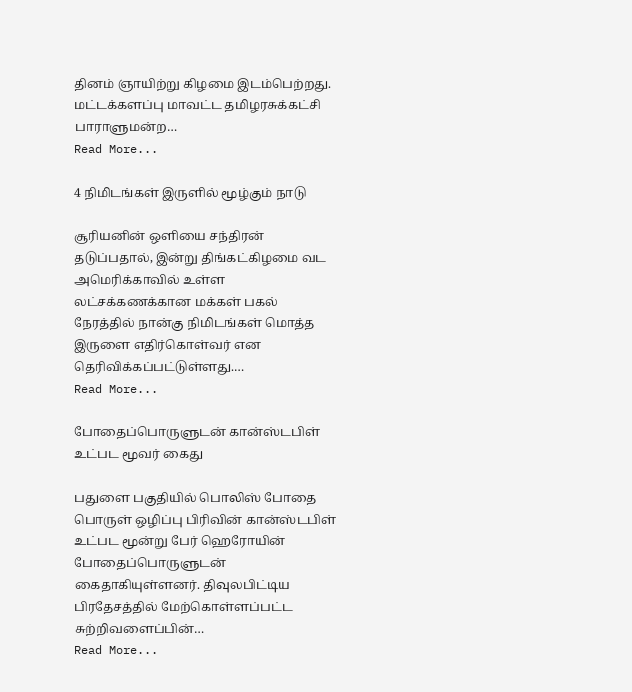தினம் ஞாயிற்று கிழமை இடம்பெற்றது. மட்டக்களப்பு மாவட்ட தமிழரசுக்கட்சி பாராளுமன்ற…
Read More...

4 நிமிடங்கள் இருளில் மூழ்கும் நாடு

சூரியனின் ஒளியை சந்திரன் தடுப்பதால், இன்று திங்கட்கிழமை வட அமெரிக்காவில் உள்ள லட்சக்கணக்கான மக்கள் பகல் நேரத்தில் நான்கு நிமிடங்கள் மொத்த இருளை எதிர்கொள்வர் என தெரிவிக்கப்பட்டுள்ளது.…
Read More...

போதைப்பொருளுடன் கான்ஸ்டபிள் உட்பட மூவர் கைது

பதுளை பகுதியில் பொலிஸ் போதை பொருள் ஒழிப்பு பிரிவின் கான்ஸ்டபிள் உட்பட மூன்று பேர் ஹெரோயின் போதைப்பொருளுடன் கைதாகியுள்ளனர். திவுலபிட்டிய பிரதேசத்தில் மேற்கொள்ளப்பட்ட சுற்றிவளைப்பின்…
Read More...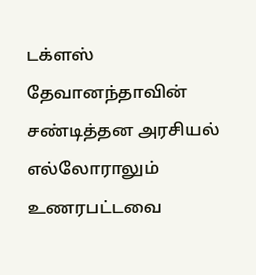டக்ளஸ் தேவானந்தாவின் சண்டித்தன அரசியல் எல்லோராலும் உணரபட்டவை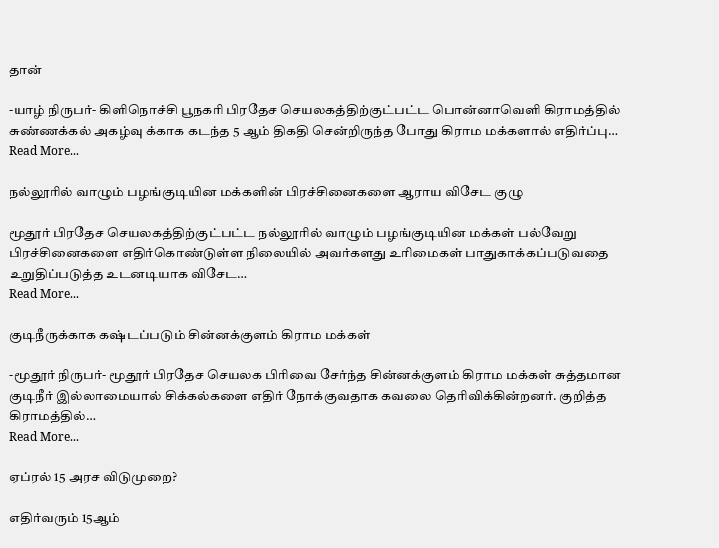தான்

-யாழ் நிருபர்- கிளிநொச்சி பூநகரி பிரதேச செயலகத்திற்குட்பட்ட பொன்னாவெளி கிராமத்தில் சுண்ணக்கல் அகழ்வு க்காக கடந்த 5 ஆம் திகதி சென்றிருந்த போது கிராம மக்களால் எதிர்ப்பு…
Read More...

நல்லூரில் வாழும் பழங்குடியின மக்களின் பிரச்சினைகளை ஆராய விசேட குழு

மூதூர் பிரதேச செயலகத்திற்குட்பட்ட நல்லூரில் வாழும் பழங்குடியின மக்கள் பல்வேறு பிரச்சினைகளை எதிர்கொண்டுள்ள நிலையில் அவர்களது உரிமைகள் பாதுகாக்கப்படுவதை உறுதிப்படுத்த உடனடியாக விசேட…
Read More...

குடிநீருக்காக கஷ்டப்படும் சின்னக்குளம் கிராம மக்கள்

-மூதூர் நிருபர்- மூதூர் பிரதேச செயலக பிரிவை சேர்ந்த சின்னக்குளம் கிராம மக்கள் சுத்தமான குடிநீர் இல்லாமையால் சிக்கல்களை எதிர் நோக்குவதாக கவலை தெரிவிக்கின்றனர். குறித்த கிராமத்தில்…
Read More...

ஏப்ரல் 15 அரச விடுமுறை?

எதிர்வரும் 15ஆம்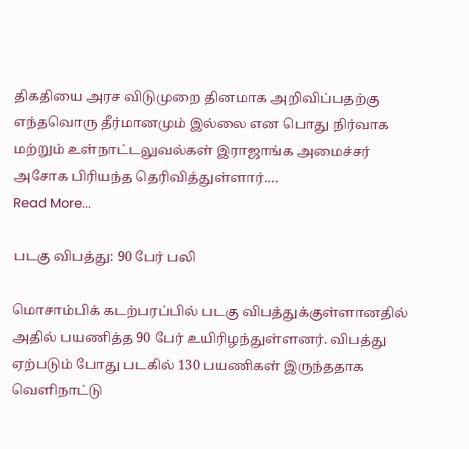திகதியை அரச விடுமுறை தினமாக அறிவிப்பதற்கு எந்தவொரு தீர்மானமும் இல்லை என பொது நிர்வாக மற்றும் உள்நாட்டலுவல்கள் இராஜாங்க அமைச்சர் அசோக பிரியந்த தெரிவித்துள்ளார்.…
Read More...

படகு விபத்து: 90 பேர் பலி

மொசாம்பிக் கடற்பரப்பில் படகு விபத்துக்குள்ளானதில் அதில் பயணித்த 90 பேர் உயிரிழந்துள்ளனர். விபத்து ஏற்படும் போது படகில் 130 பயணிகள் இருந்ததாக வெளிநாட்டு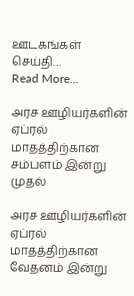ஊடகங்கள் செய்தி…
Read More...

அரச ஊழியர்களின் ஏப்ரல் மாதத்திற்கான சம்பளம் இன்று முதல்

அரச ஊழியர்களின் ஏப்ரல் மாதத்திற்கான வேதனம் இன்று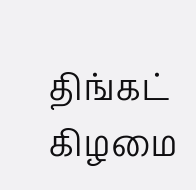திங்கட் கிழமை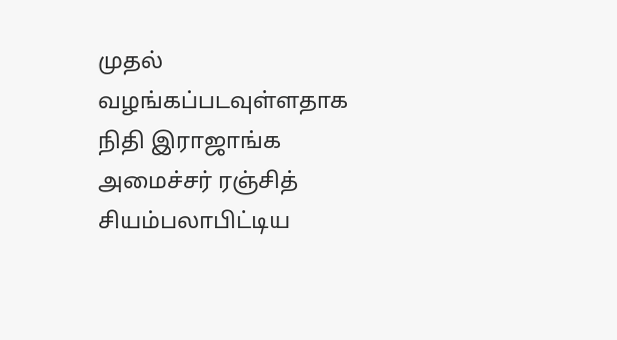முதல் வழங்கப்படவுள்ளதாக நிதி இராஜாங்க அமைச்சர் ரஞ்சித் சியம்பலாபிட்டிய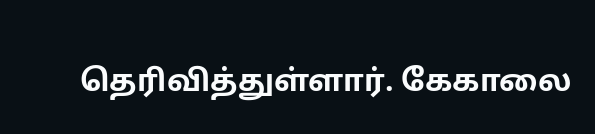தெரிவித்துள்ளார். கேகாலை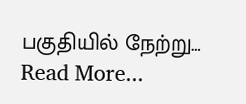பகுதியில் நேற்று…
Read More...